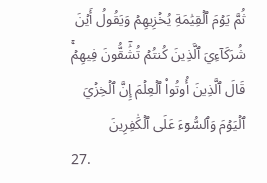ثُمَّ يَوۡمَ ٱلۡقِيَٰمَةِ يُخۡزِيهِمۡ وَيَقُولُ أَيۡنَ شُرَكَآءِيَ ٱلَّذِينَ كُنتُمۡ تُشَٰٓقُّونَ فِيهِمۡۚ قَالَ ٱلَّذِينَ أُوتُواْ ٱلۡعِلۡمَ إِنَّ ٱلۡخِزۡيَ ٱلۡيَوۡمَ وَٱلسُّوٓءَ عَلَى ٱلۡكَٰفِرِينَ
27.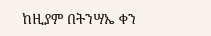ከዚያም በትንሣኤ ቀን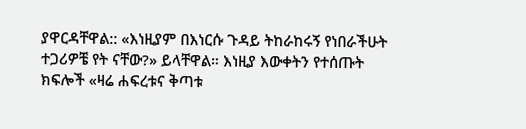ያዋርዳቸዋል:: «እነዚያም በእነርሱ ጉዳይ ትከራከሩኝ የነበራችሁት ተጋሪዎቼ የት ናቸው?» ይላቸዋል። እነዚያ እውቀትን የተሰጡት ክፍሎች «ዛሬ ሐፍረቱና ቅጣቱ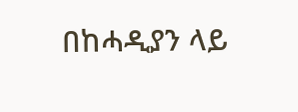በከሓዲያን ላይ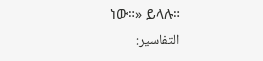ነው።» ይላሉ።
التفاسير: